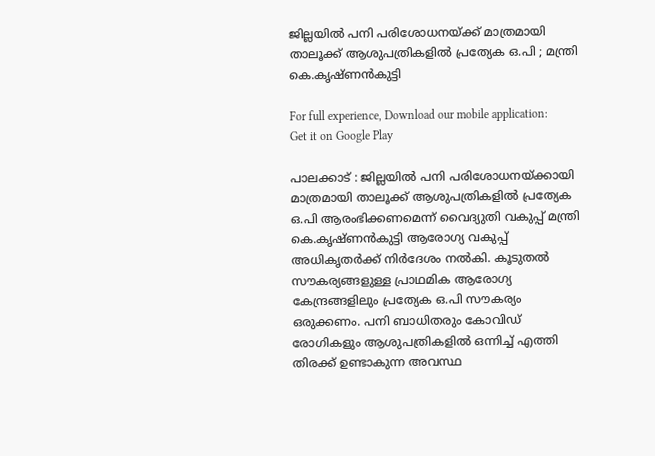ജില്ലയില്‍ പനി പരിശോധനയ്ക്ക്‌ മാത്രമായി താലൂക്ക് ആശുപത്രികളില്‍ പ്രത്യേക ഒ.പി ; മന്ത്രി കെ.കൃഷ്ണന്‍കുട്ടി

For full experience, Download our mobile application:
Get it on Google Play

പാലക്കാട് : ജില്ലയില്‍ പനി പരിശോധനയ്ക്കായി മാത്രമായി താലൂക്ക് ആശുപത്രികളില്‍ പ്രത്യേക ഒ.പി ആരംഭിക്കണമെന്ന് വൈദ്യുതി വകുപ്പ് മന്ത്രി കെ.കൃഷ്ണന്‍കുട്ടി ആരോഗ്യ വകുപ്പ് അധികൃതര്‍ക്ക് നിര്‍ദേശം നല്‍കി. കൂടുതല്‍ സൗകര്യങ്ങളുള്ള പ്രാഥമിക ആരോഗ്യ കേന്ദ്രങ്ങളിലും പ്രത്യേക ഒ.പി സൗകര്യം ഒരുക്കണം. പനി ബാധിതരും കോവിഡ് രോഗികളും ആശുപത്രികളില്‍ ഒന്നിച്ച്‌ എത്തി തിരക്ക് ഉണ്ടാകുന്ന അവസ്ഥ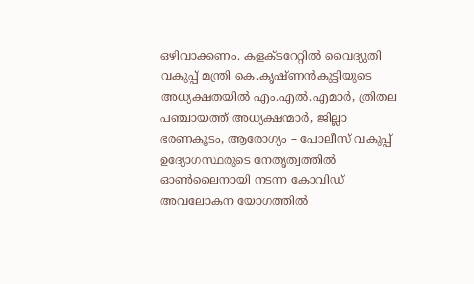ഒഴിവാക്കണം. കളക്ടറേറ്റില്‍ വൈദ്യുതി വകുപ്പ് മന്ത്രി കെ.കൃഷ്ണന്‍കുട്ടിയുടെ അധ്യക്ഷതയില്‍ എം.എല്‍.എമാര്‍, ത്രിതല പഞ്ചായത്ത് അധ്യക്ഷന്മാര്‍, ജില്ലാ ഭരണകൂടം, ആരോഗ്യം – പോലീസ് വകുപ്പ് ഉദ്യോഗസ്ഥരുടെ നേതൃത്വത്തില്‍ ഓണ്‍ലൈനായി നടന്ന കോവിഡ് അവലോകന യോഗത്തില്‍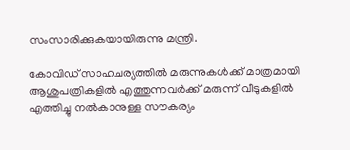സംസാരിക്കുകയായിരുന്നു മന്ത്രി.

കോവിഡ് സാഹചര്യത്തില്‍ മരുന്നുകള്‍ക്ക് മാത്രമായി ആശുപത്രികളില്‍ എത്തുന്നവര്‍ക്ക് മരുന്ന് വീടുകളില്‍ എത്തിച്ചു നല്‍കാനുള്ള സൗകര്യം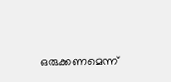ഒരുക്കണമെന്ന്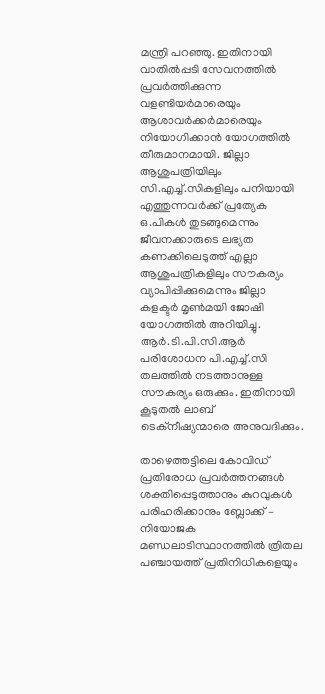മന്ത്രി പറഞ്ഞു. ഇതിനായി വാതില്‍പ്പടി സേവനത്തില്‍ പ്രവര്‍ത്തിക്കുന്ന വളണ്ടിയര്‍മാരെയും ആശാവര്‍ക്കര്‍മാരെയും നിയോഗിക്കാന്‍ യോഗത്തില്‍ തീരുമാനമായി. ജില്ലാ ആശുപത്രിയിലും സി.എച്ച്‌.സികളിലും പനിയായി എത്തുന്നവര്‍ക്ക് പ്രത്യേക ഒ.പികള്‍ തുടങ്ങുമെന്നും ജീവനക്കാരുടെ ലഭ്യത കണക്കിലെടുത്ത് എല്ലാ ആശുപത്രികളിലും സൗകര്യം വ്യാപിപ്പിക്കുമെന്നും ജില്ലാ കളക്ടര്‍ മൃണ്‍മയി ജോഷി യോഗത്തില്‍ അറിയിച്ചു. ആര്‍.ടി.പി.സി.ആര്‍ പരിശോധന പി.എച്ച്‌.സി തലത്തില്‍ നടത്താനുള്ള സൗകര്യം ഒരുക്കും. ഇതിനായി കൂടുതല്‍ ലാബ് ടെക്‌നീഷ്യന്മാരെ അനുവദിക്കും.

താഴെത്തട്ടിലെ കോവിഡ് പ്രതിരോധ പ്രവര്‍ത്തനങ്ങള്‍ ശക്തിപ്പെടുത്താനും കുറവുകള്‍ പരിഹരിക്കാനും ബ്ലോക്ക് – നിയോജക മണ്ഡലാടിസ്ഥാനത്തില്‍ ത്രിതല പഞ്ചായത്ത് പ്രതിനിധികളെയും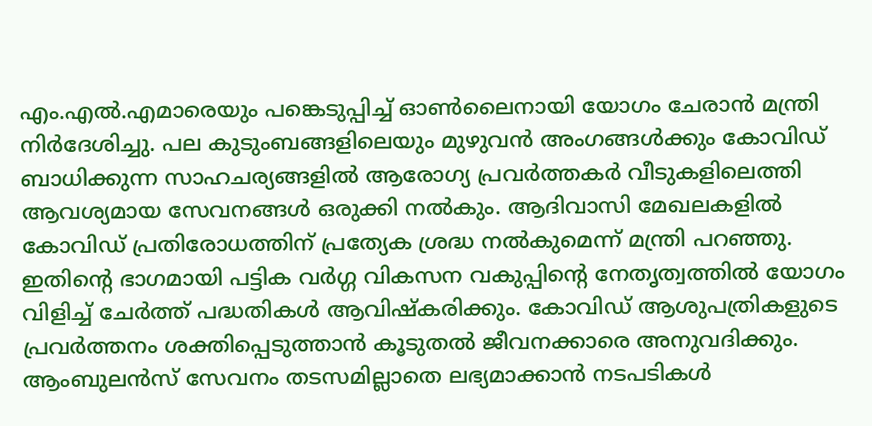എം.എല്‍.എമാരെയും പങ്കെടുപ്പിച്ച്‌ ഓണ്‍ലൈനായി യോഗം ചേരാന്‍ മന്ത്രി നിര്‍ദേശിച്ചു. പല കുടുംബങ്ങളിലെയും മുഴുവന്‍ അംഗങ്ങള്‍ക്കും കോവിഡ് ബാധിക്കുന്ന സാഹചര്യങ്ങളില്‍ ആരോഗ്യ പ്രവര്‍ത്തകര്‍ വീടുകളിലെത്തി ആവശ്യമായ സേവനങ്ങള്‍ ഒരുക്കി നല്‍കും. ആദിവാസി മേഖലകളില്‍ കോവിഡ് പ്രതിരോധത്തിന് പ്രത്യേക ശ്രദ്ധ നല്‍കുമെന്ന് മന്ത്രി പറഞ്ഞു. ഇതിന്റെ ഭാഗമായി പട്ടിക വര്‍ഗ്ഗ വികസന വകുപ്പിന്റെ നേതൃത്വത്തില്‍ യോഗം വിളിച്ച്‌ ചേര്‍ത്ത് പദ്ധതികള്‍ ആവിഷ്‌കരിക്കും. കോവിഡ് ആശുപത്രികളുടെ പ്രവര്‍ത്തനം ശക്തിപ്പെടുത്താന്‍ കൂടുതല്‍ ജീവനക്കാരെ അനുവദിക്കും. ആംബുലന്‍സ് സേവനം തടസമില്ലാതെ ലഭ്യമാക്കാന്‍ നടപടികള്‍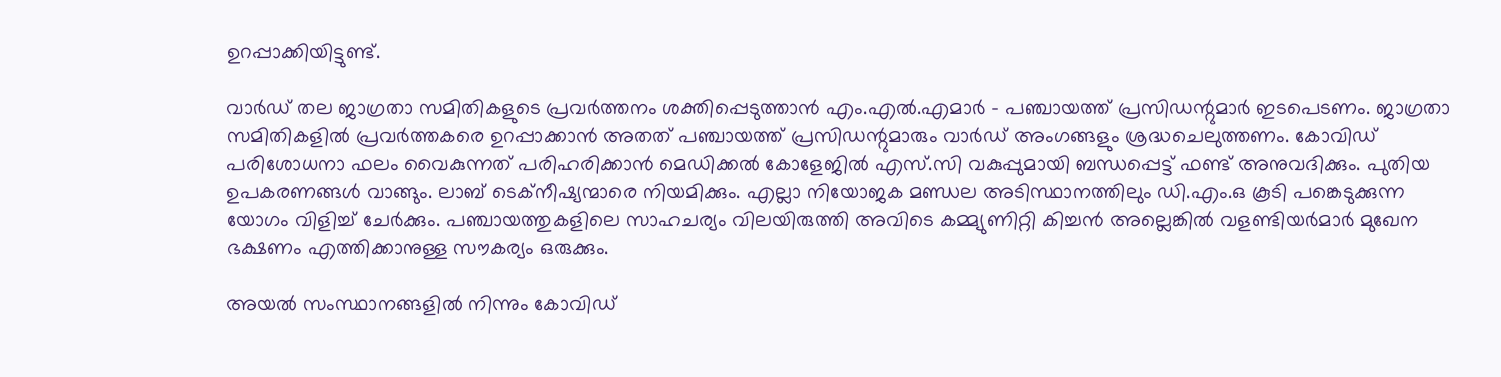ഉറപ്പാക്കിയിട്ടുണ്ട്.

വാര്‍ഡ്‌ തല ജാഗ്രതാ സമിതികളുടെ പ്രവര്‍ത്തനം ശക്തിപ്പെടുത്താന്‍ എം.എല്‍.എമാര്‍ – പഞ്ചായത്ത് പ്രസിഡന്റുമാര്‍ ഇടപെടണം. ജാഗ്രതാ സമിതികളില്‍ പ്രവര്‍ത്തകരെ ഉറപ്പാക്കാന്‍ അതത് പഞ്ചായത്ത് പ്രസിഡന്റുമാരും വാര്‍ഡ് അംഗങ്ങളും ശ്രദ്ധചെലുത്തണം. കോവിഡ് പരിശോധനാ ഫലം വൈകുന്നത് പരിഹരിക്കാന്‍ മെഡിക്കല്‍ കോളേജില്‍ എസ്.സി വകുപ്പുമായി ബന്ധപ്പെട്ട് ഫണ്ട് അനുവദിക്കും. പുതിയ ഉപകരണങ്ങള്‍ വാങ്ങും. ലാബ് ടെക്‌നീഷ്യന്മാരെ നിയമിക്കും. എല്ലാ നിയോജക മണ്ഡല അടിസ്ഥാനത്തിലും ഡി.എം.ഒ കൂടി പങ്കെടുക്കുന്ന യോഗം വിളിച്ച്‌ ചേര്‍ക്കും. പഞ്ചായത്തുകളിലെ സാഹചര്യം വിലയിരുത്തി അവിടെ കമ്മ്യുണിറ്റി കിച്ചന്‍ അല്ലെങ്കില്‍ വളണ്ടിയര്‍മാര്‍ മുഖേന ഭക്ഷണം എത്തിക്കാനുള്ള സൗകര്യം ഒരുക്കും.

അയല്‍ സംസ്ഥാനങ്ങളില്‍ നിന്നും കോവിഡ്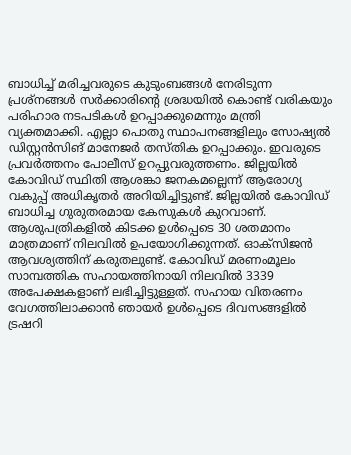ബാധിച്ച്‌ മരിച്ചവരുടെ കുടുംബങ്ങള്‍ നേരിടുന്ന പ്രശ്നങ്ങള്‍ സര്‍ക്കാരിന്റെ ശ്രദ്ധയില്‍ കൊണ്ട് വരികയും പരിഹാര നടപടികള്‍ ഉറപ്പാക്കുമെന്നും മന്ത്രി വ്യക്തമാക്കി. എല്ലാ പൊതു സ്ഥാപനങ്ങളിലും സോഷ്യല്‍ ഡിസ്റ്റന്‍സിങ് മാനേജര്‍ തസ്തിക ഉറപ്പാക്കും. ഇവരുടെ പ്രവര്‍ത്തനം പോലീസ് ഉറപ്പുവരുത്തണം. ജില്ലയില്‍ കോവിഡ് സ്ഥിതി ആശങ്കാ ജനകമല്ലെന്ന് ആരോഗ്യ വകുപ്പ് അധികൃതര്‍ അറിയിച്ചിട്ടുണ്ട്. ജില്ലയില്‍ കോവിഡ് ബാധിച്ച ഗുരുതരമായ കേസുകള്‍ കുറവാണ്. ആശുപത്രികളില്‍ കിടക്ക ഉള്‍പ്പെടെ 30 ശതമാനം മാത്രമാണ് നിലവില്‍ ഉപയോഗിക്കുന്നത്. ഓക്സിജന്‍ ആവശ്യത്തിന് കരുതലുണ്ട്. കോവിഡ് മരണംമൂലം സാമ്പത്തിക സഹായത്തിനായി നിലവില്‍ 3339 അപേക്ഷകളാണ് ലഭിച്ചിട്ടുള്ളത്. സഹായ വിതരണം വേഗത്തിലാക്കാന്‍ ഞായര്‍ ഉള്‍പ്പെടെ ദിവസങ്ങളില്‍ ട്രഷറി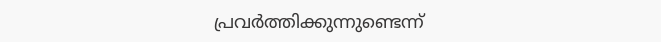പ്രവര്‍ത്തിക്കുന്നുണ്ടെന്ന്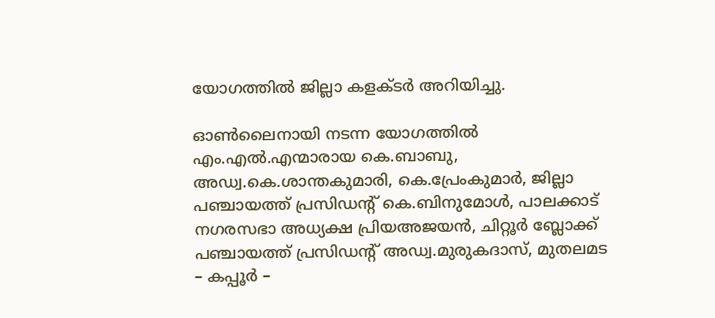യോഗത്തില്‍ ജില്ലാ കളക്ടര്‍ അറിയിച്ചു.

ഓണ്‍ലൈനായി നടന്ന യോഗത്തില്‍ എം.എല്‍.എന്മാരായ കെ.ബാബു, അഡ്വ.കെ.ശാന്തകുമാരി, കെ.പ്രേംകുമാര്‍, ജില്ലാ പഞ്ചായത്ത് പ്രസിഡന്റ് കെ.ബിനുമോള്‍, പാലക്കാട് നഗരസഭാ അധ്യക്ഷ പ്രിയഅജയന്‍, ചിറ്റൂര്‍ ബ്ലോക്ക് പഞ്ചായത്ത് പ്രസിഡന്റ് അഡ്വ.മുരുകദാസ്, മുതലമട – കപ്പൂര്‍ –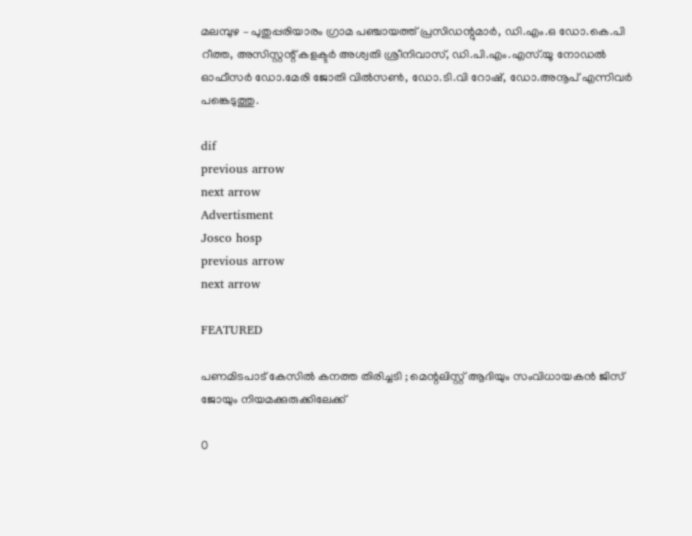മലമ്പുഴ – പുതുപ്പരിയാരം ഗ്രാമ പഞ്ചായത്ത് പ്രസിഡന്റുമാര്‍, ഡി.എം.ഒ ഡോ.കെ.പി റീത്ത, അസിസ്റ്റന്റ് കളക്ടര്‍ അശ്വതി ശ്രീനിവാസ്, ഡി.പി.എം.എസ്.യൂ നോഡല്‍ ഓഫീസര്‍ ഡോ.മേരി ജോതി വില്‍സണ്‍, ഡോ.ടി.വി റോഷ്, ഡോ.അനൂപ് എന്നിവര്‍ പങ്കെടുത്തു.

dif
previous arrow
next arrow
Advertisment
Josco hosp
previous arrow
next arrow

FEATURED

പണമിടപാട് കേസിൽ കനത്ത തിരിച്ചടി ; മെന്റലിസ്റ്റ് ആദിയും സംവിധായകൻ ജിസ് ജോയും നിയമക്കുരുക്കിലേക്ക്

0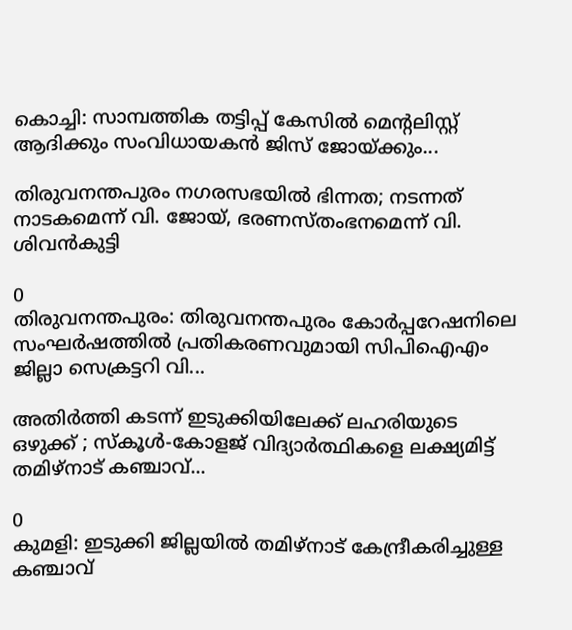കൊച്ചി: സാമ്പത്തിക തട്ടിപ്പ് കേസില്‍ മെന്റലിസ്റ്റ് ആദിക്കും സംവിധായകന്‍ ജിസ് ജോയ്ക്കും...

തിരുവനന്തപുരം നഗരസഭയിൽ ഭിന്നത; നടന്നത് നാടകമെന്ന് വി. ജോയ്, ഭരണസ്തംഭനമെന്ന് വി. ശിവൻകുട്ടി

0
തിരുവനന്തപുരം: തിരുവനന്തപുരം കോര്‍പ്പറേഷനിലെ സംഘര്‍ഷത്തില്‍ പ്രതികരണവുമായി സിപിഐഎം ജില്ലാ സെക്രട്ടറി വി...

അതിർത്തി കടന്ന് ഇടുക്കിയിലേക്ക് ലഹരിയുടെ ഒഴുക്ക് ; സ്കൂൾ-കോളജ് വിദ്യാർത്ഥികളെ ലക്ഷ്യമിട്ട് തമിഴ്നാട് കഞ്ചാവ്...

0
കുമളി: ഇടുക്കി ജില്ലയിൽ തമിഴ്നാട് കേന്ദ്രീകരിച്ചുള്ള കഞ്ചാവ്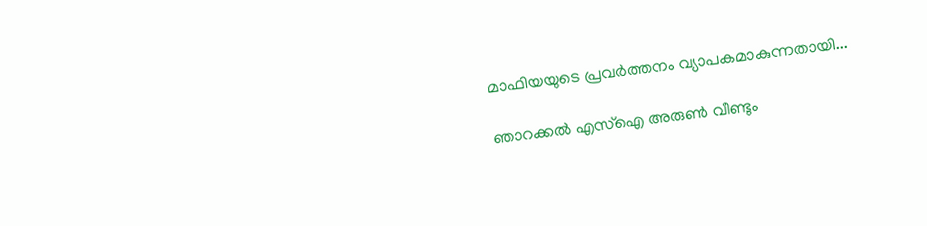മാഫിയയുടെ പ്രവർത്തനം വ്യാപകമാകുന്നതായി...

ഞാറക്കൽ എസ്‌ഐ അരുൺ വീണ്ടും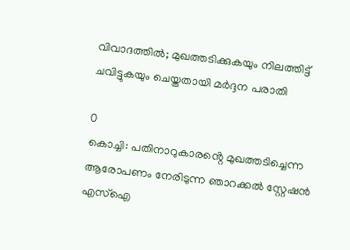വിവാദത്തിൽ; മുഖത്തടിക്കുകയും നിലത്തിട്ട് ചവിട്ടുകയും ചെയ്തതായി മർദ്ദന പരാതി

0
കൊച്ചി: പതിനാറുകാരൻ്റെ മുഖത്തടിച്ചെന്ന ആരോപണം നേരിടുന്ന ഞാറക്കല്‍ സ്റ്റേഷന്‍ എസ്‌ഐ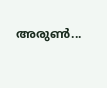അരുണ്‍...